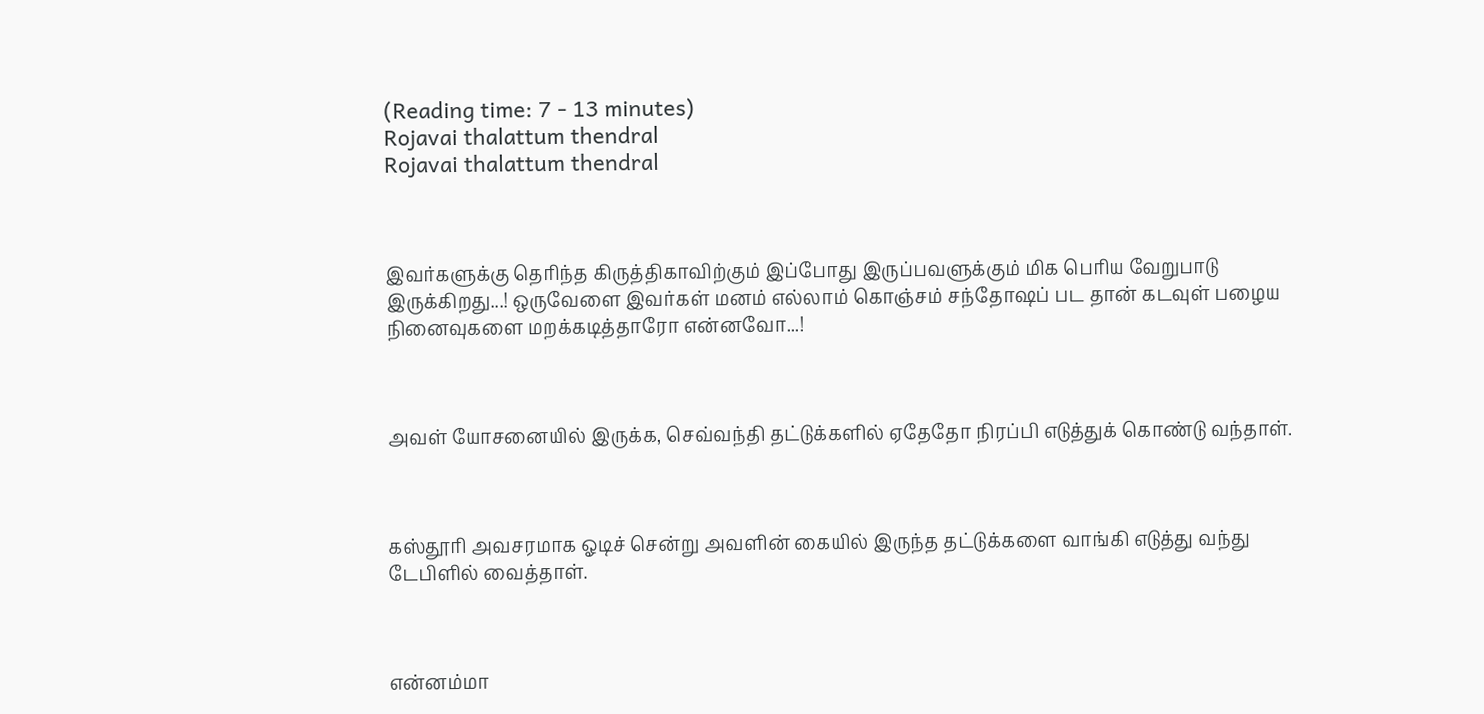(Reading time: 7 - 13 minutes)
Rojavai thalattum thendral
Rojavai thalattum thendral



இவர்களுக்கு தெரிந்த கிருத்திகாவிற்கும் இப்போது இருப்பவளுக்கும் மிக பெரிய வேறுபாடு இருக்கிறது...! ஒருவேளை இவர்கள் மனம் எல்லாம் கொஞ்சம் சந்தோஷப் பட தான் கடவுள் பழைய நினைவுகளை மறக்கடித்தாரோ என்னவோ...!



அவள் யோசனையில் இருக்க, செவ்வந்தி தட்டுக்களில் ஏதேதோ நிரப்பி எடுத்துக் கொண்டு வந்தாள்.



கஸ்தூரி அவசரமாக ஓடிச் சென்று அவளின் கையில் இருந்த தட்டுக்களை வாங்கி எடுத்து வந்து டேபிளில் வைத்தாள்.



என்னம்மா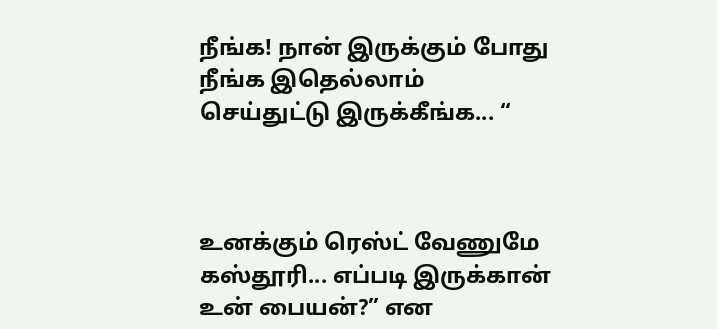நீங்க! நான் இருக்கும் போது நீங்க இதெல்லாம் செய்துட்டு இருக்கீங்க... “



உனக்கும் ரெஸ்ட் வேணுமே கஸ்தூரி... எப்படி இருக்கான் உன் பையன்?” என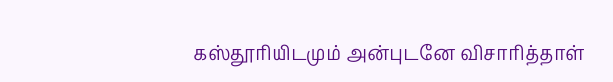கஸ்தூரியிடமும் அன்புடனே விசாரித்தாள்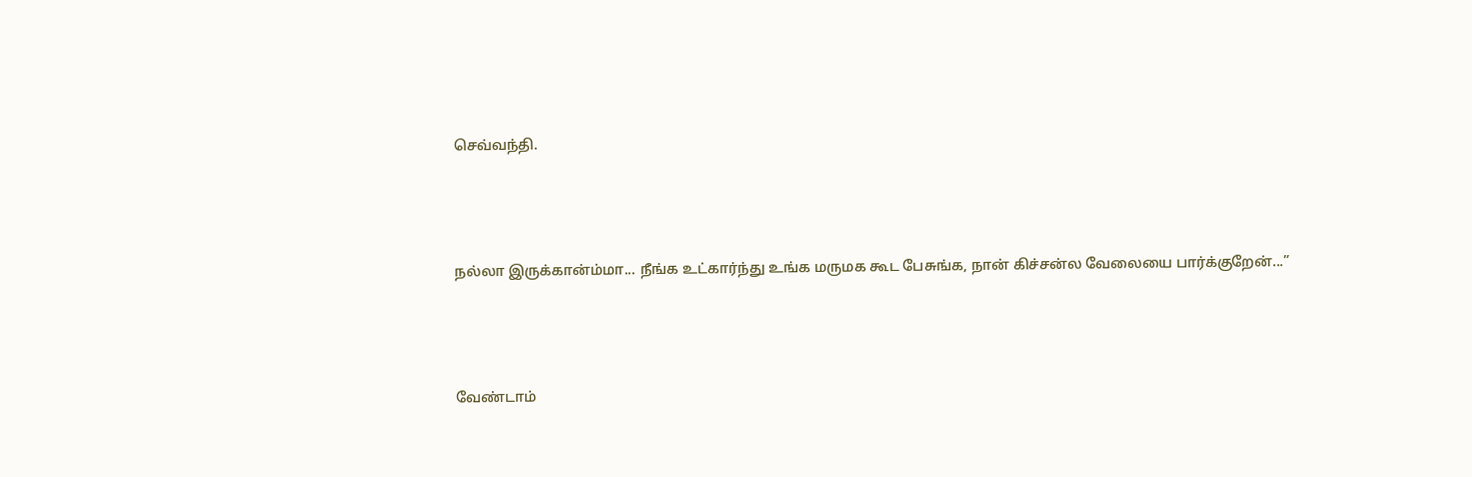செவ்வந்தி.



நல்லா இருக்கான்ம்மா... நீங்க உட்கார்ந்து உங்க மருமக கூட பேசுங்க, நான் கிச்சன்ல வேலையை பார்க்குறேன்...”



வேண்டாம்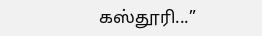கஸ்தூரி...”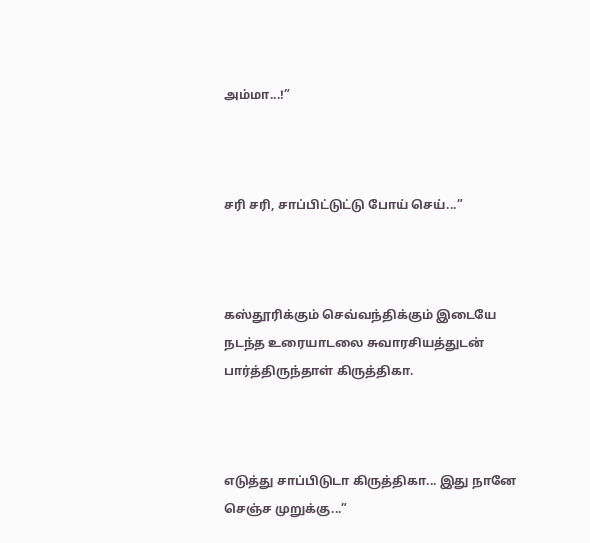அம்மா...!”



சரி சரி, சாப்பிட்டுட்டு போய் செய்...”



கஸ்தூரிக்கும் செவ்வந்திக்கும் இடையே நடந்த உரையாடலை சுவாரசியத்துடன் பார்த்திருந்தாள் கிருத்திகா.



எடுத்து சாப்பிடுடா கிருத்திகா... இது நானே செஞ்ச முறுக்கு...”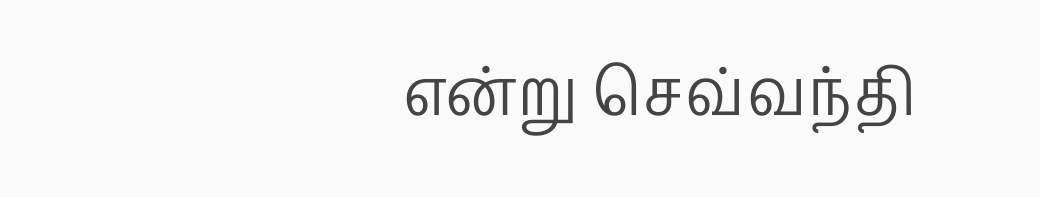என்று செவ்வந்தி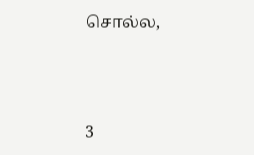சொல்ல,



3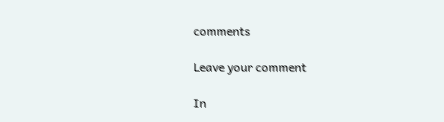comments

Leave your comment

In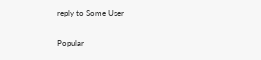reply to Some User

Popular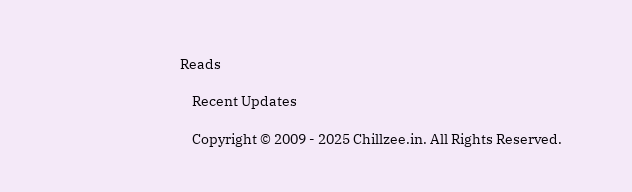Reads

    Recent Updates

    Copyright © 2009 - 2025 Chillzee.in. All Rights Reserved.